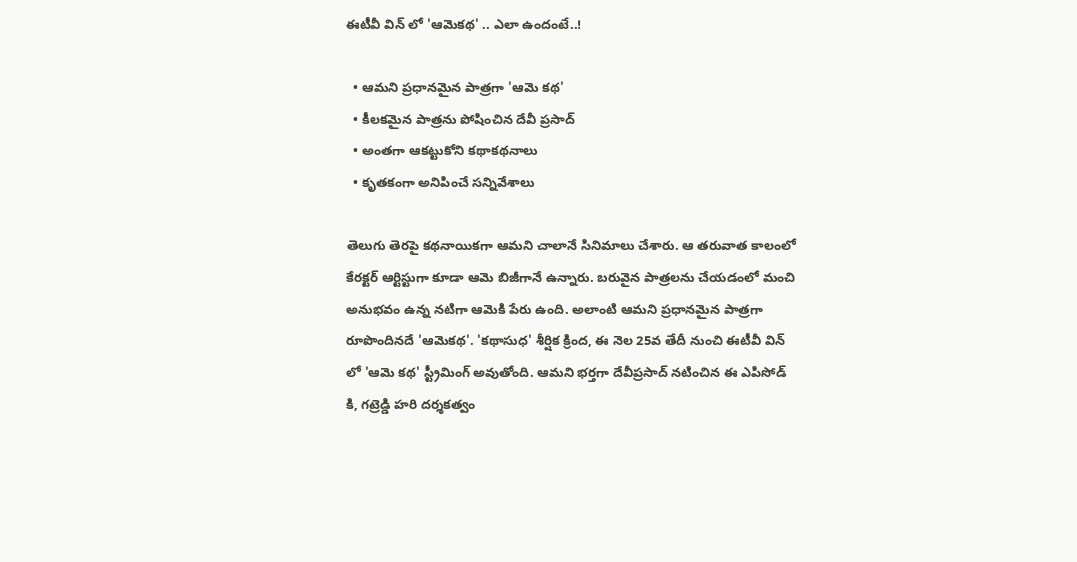ఈటీవీ విన్ లో 'ఆమెకథ' .. ఎలా ఉందంటే..!

  • ఆమని ప్రధానమైన పాత్రగా 'ఆమె కథ'
  • కీలకమైన పాత్రను పోషించిన దేవీ ప్రసాద్
  • అంతగా ఆకట్టుకోని కథాకథనాలు
  • కృతకంగా అనిపించే సన్నివేశాలు

తెలుగు తెరపై కథనాయికగా ఆమని చాలానే సినిమాలు చేశారు. ఆ తరువాత కాలంలో కేరక్టర్ ఆర్టిస్టుగా కూడా ఆమె బిజీగానే ఉన్నారు. బరువైన పాత్రలను చేయడంలో మంచి అనుభవం ఉన్న నటిగా ఆమెకి పేరు ఉంది. అలాంటి ఆమని ప్రధానమైన పాత్రగా రూపొందినదే 'ఆమెకథ'. 'కథాసుధ' శీర్షిక క్రింద, ఈ నెల 25వ తేదీ నుంచి ఈటీవీ విన్ లో 'ఆమె కథ' స్ట్రీమింగ్ అవుతోంది. ఆమని భర్తగా దేవీప్రసాద్ నటించిన ఈ ఎపిసోడ్ కి, గట్రెడ్డి హరి దర్శకత్వం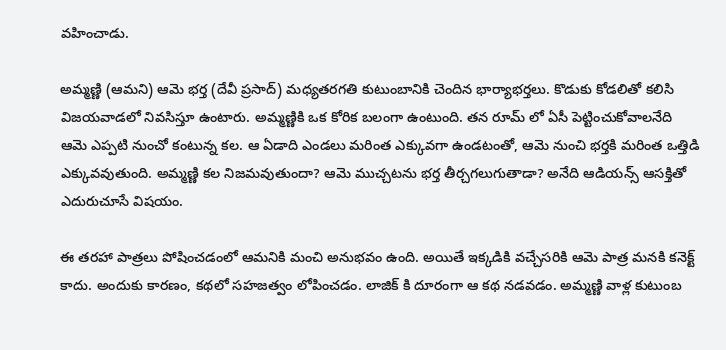వహించాడు.

అమ్మణ్ణి (ఆమని) ఆమె భర్త (దేవీ ప్రసాద్) మధ్యతరగతి కుటుంబానికి చెందిన భార్యాభర్తలు. కొడుకు కోడలితో కలిసి విజయవాడలో నివసిస్తూ ఉంటారు. అమ్మణ్ణికి ఒక కోరిక బలంగా ఉంటుంది. తన రూమ్ లో ఏసీ పెట్టించుకోవాలనేది ఆమె ఎప్పటి నుంచో కంటున్న కల. ఆ ఏడాది ఎండలు మరింత ఎక్కువగా ఉండటంతో, ఆమె నుంచి భర్తకి మరింత ఒత్తిడి ఎక్కువవుతుంది. అమ్మణ్ణి కల నిజమవుతుందా? ఆమె ముచ్చటను భర్త తీర్చగలుగుతాడా? అనేది ఆడియన్స్ ఆసక్తితో ఎదురుచూసే విషయం.

ఈ తరహా పాత్రలు పోషించడంలో ఆమనికి మంచి అనుభవం ఉంది. అయితే ఇక్కడికి వచ్చేసరికి ఆమె పాత్ర మనకి కనెక్ట్ కాదు. అందుకు కారణం, కథలో సహజత్వం లోపించడం. లాజిక్ కి దూరంగా ఆ కథ నడవడం. అమ్మణ్ణి వాళ్ల కుటుంబ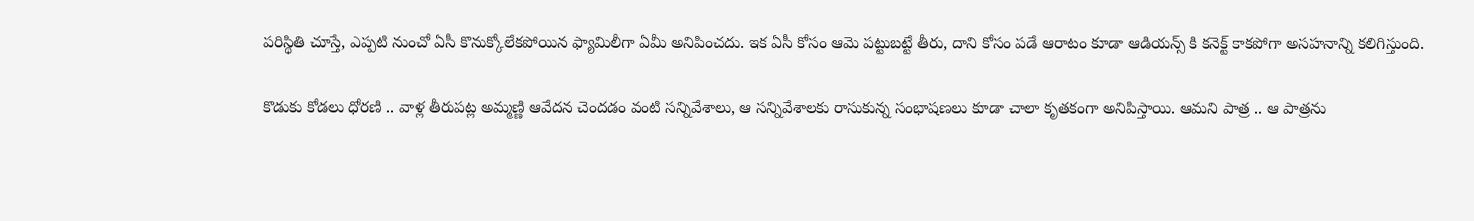పరిస్థితి చూస్తే, ఎప్పటి నుంచో ఏసీ కొనుక్కోలేకపోయిన ఫ్యామిలీగా ఏమీ అనిపించదు. ఇక ఏసీ కోసం ఆమె పట్టుబట్టే తీరు, దాని కోసం పడే ఆరాటం కూడా ఆడియన్స్ కి కనెక్ట్ కాకపోగా అసహనాన్ని కలిగిస్తుంది.

కొడుకు కోడలు ధోరణి .. వాళ్ల తీరుపట్ల అమ్మణ్ణి ఆవేదన చెందడం వంటి సన్నివేశాలు, ఆ సన్నివేశాలకు రాసుకున్న సంభాషణలు కూడా చాలా కృతకంగా అనిపిస్తాయి. ఆమని పాత్ర .. ఆ పాత్రను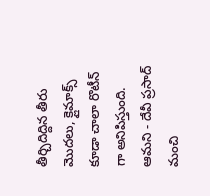తీర్చిదిద్దిన తీరు మొదలు, క్లైమాక్స్ కూడా చాలా రొటీన్ గా అనిపిస్తుంది. ఆమని - దేవీ ప్రసాద్ మంచి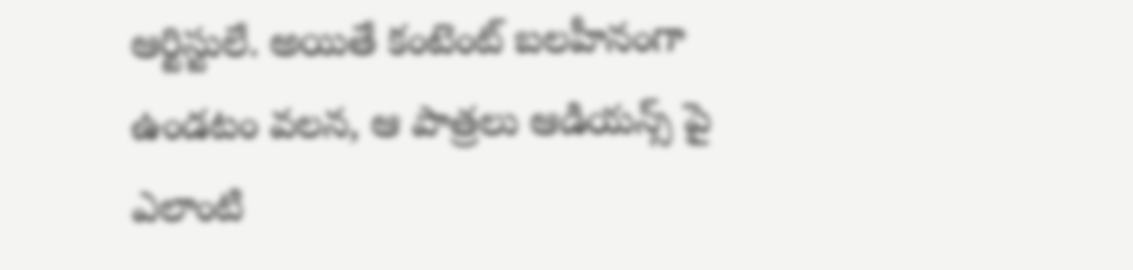ఆర్టిస్టులే. అయితే కంటెంట్ బలహీనంగా ఉండటం వలన, ఆ పాత్రలు ఆడియన్స్ పై ఎలాంటి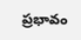ప్రభావం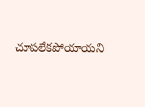చూపలేకపోయాయని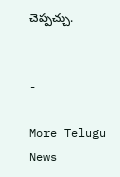చెప్పచ్చు.


-

More Telugu News